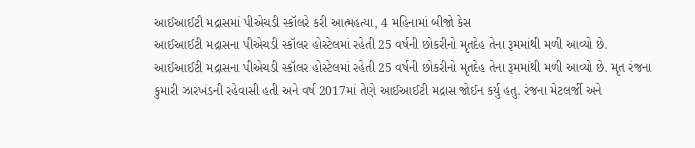આઈઆઈટી મદ્રાસમાં પીએચડી સ્કૉલરે કરી આત્મહત્યા, 4 મહિનામાં બીજો કેસ
આઈઆઈટી મદ્રાસના પીએચડી સ્કૉલર હોસ્ટેલમાં રહેતી 25 વર્ષની છોકરીનો મૃતદેહ તેના રૂમમાંથી મળી આવ્યો છે.
આઈઆઈટી મદ્રાસના પીએચડી સ્કૉલર હોસ્ટેલમાં રહેતી 25 વર્ષની છોકરીનો મૃતદેહ તેના રૂમમાંથી મળી આવ્યો છે. મૃત રંજના કુમારી ઝારખંડની રહેવાસી હતી અને વર્ષ 2017માં તેણે આઈઆઈટી મદ્રાસ જોઈન કર્યુ હતુ. રંજના મેટલર્જી અને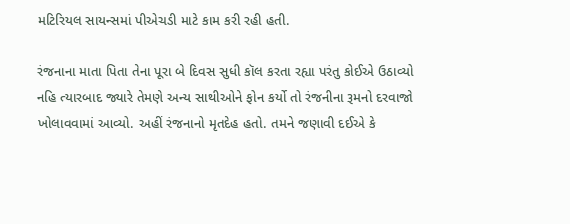મટિરિયલ સાયન્સમાં પીએચડી માટે કામ કરી રહી હતી.

રંજનાના માતા પિતા તેના પૂરા બે દિવસ સુધી કૉલ કરતા રહ્યા પરંતુ કોઈએ ઉઠાવ્યો નહિ ત્યારબાદ જ્યારે તેમણે અન્ય સાથીઓને ફોન કર્યો તો રંજનીના રૂમનો દરવાજો ખોલાવવામાં આવ્યો. અહીં રંજનાનો મૃતદેહ હતો. તમને જણાવી દઈએ કે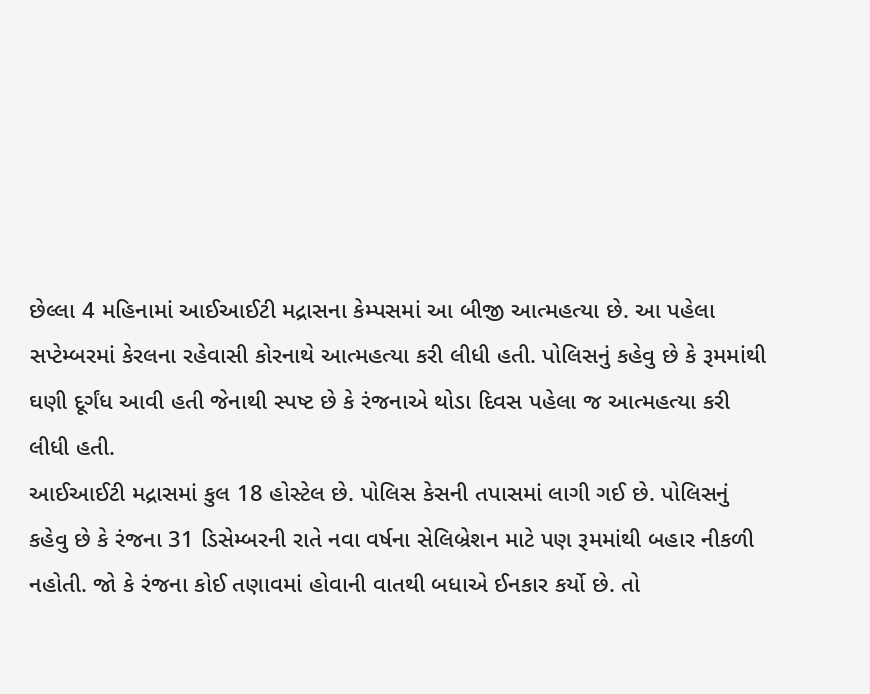છેલ્લા 4 મહિનામાં આઈઆઈટી મદ્રાસના કેમ્પસમાં આ બીજી આત્મહત્યા છે. આ પહેલા સપ્ટેમ્બરમાં કેરલના રહેવાસી કોરનાથે આત્મહત્યા કરી લીધી હતી. પોલિસનું કહેવુ છે કે રૂમમાંથી ઘણી દૂર્ગંધ આવી હતી જેનાથી સ્પષ્ટ છે કે રંજનાએ થોડા દિવસ પહેલા જ આત્મહત્યા કરી લીધી હતી.
આઈઆઈટી મદ્રાસમાં કુલ 18 હોસ્ટેલ છે. પોલિસ કેસની તપાસમાં લાગી ગઈ છે. પોલિસનું કહેવુ છે કે રંજના 31 ડિસેમ્બરની રાતે નવા વર્ષના સેલિબ્રેશન માટે પણ રૂમમાંથી બહાર નીકળી નહોતી. જો કે રંજના કોઈ તણાવમાં હોવાની વાતથી બધાએ ઈનકાર કર્યો છે. તો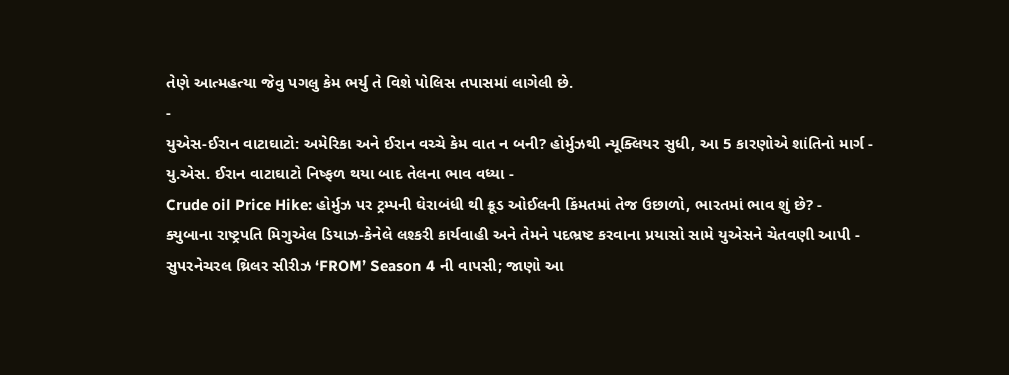તેણે આત્મહત્યા જેવુ પગલુ કેમ ભર્યુ તે વિશે પોલિસ તપાસમાં લાગેલી છે.
-
યુએસ-ઈરાન વાટાઘાટો: અમેરિકા અને ઈરાન વચ્ચે કેમ વાત ન બની? હોર્મુઝથી ન્યૂક્લિયર સુધી, આ 5 કારણોએ શાંતિનો માર્ગ -
યુ.એસ. ઈરાન વાટાઘાટો નિષ્ફળ થયા બાદ તેલના ભાવ વધ્યા -
Crude oil Price Hike: હોર્મુઝ પર ટ્રમ્પની ઘેરાબંધી થી ક્રૂડ ઓઈલની કિંમતમાં તેજ ઉછાળો, ભારતમાં ભાવ શું છે? -
ક્યુબાના રાષ્ટ્રપતિ મિગુએલ ડિયાઝ-કેનેલે લશ્કરી કાર્યવાહી અને તેમને પદભ્રષ્ટ કરવાના પ્રયાસો સામે યુએસને ચેતવણી આપી -
સુપરનેચરલ થ્રિલર સીરીઝ ‘FROM’ Season 4 ની વાપસી; જાણો આ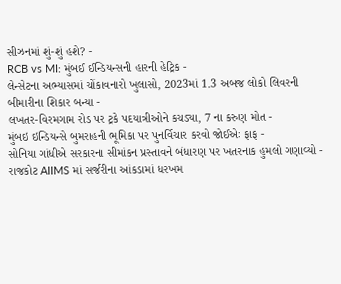સીઝનમાં શું-શું હશે? -
RCB vs MI: મુંબઈ ઈન્ડિયન્સની હારની હેટ્રિક -
લેન્સેટના અભ્યાસમાં ચોંકાવનારો ખુલાસો, 2023માં 1.3 અબજ લોકો લિવરની બીમારીના શિકાર બન્યા -
લખતર-વિરમગામ રોડ પર ટ્રકે પદયાત્રીઓને કચડ્યા, 7 ના કરુણ મોત -
મુંબઇ ઇન્ડિયન્સે બુમરાહની ભૂમિકા પર પુનર્વિચાર કરવો જોઈએઃ ફાફ -
સોનિયા ગાંધીએ સરકારના સીમાંકન પ્રસ્તાવને બંધારણ પર ખતરનાક હુમલો ગણાવ્યો -
રાજકોટ AIIMS માં સર્જરીના આંકડામાં ધરખમ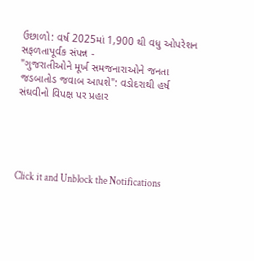ઉછાળો: વર્ષ 2025માં 1,900 થી વધુ ઓપરેશન સફળતાપૂર્વક સંપન્ન -
"ગુજરાતીઓને મૂર્ખ સમજનારાઓને જનતા જડબાતોડ જવાબ આપશે": વડોદરાથી હર્ષ સંઘવીનો વિપક્ષ પર પ્રહાર





Click it and Unblock the Notifications